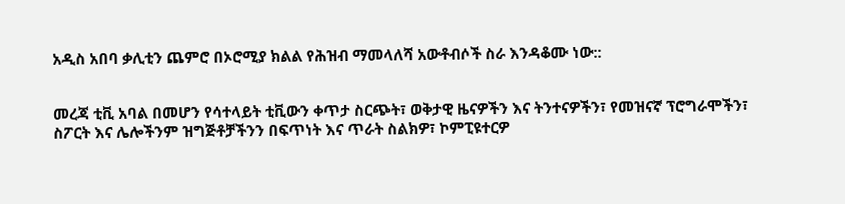አዲስ አበባ ቃሊቲን ጨምሮ በኦሮሚያ ክልል የሕዝብ ማመላለሻ አውቶብሶች ስራ እንዳቆሙ ነው::


መረጃ ቲቪ አባል በመሆን የሳተላይት ቲቪውን ቀጥታ ስርጭት፣ ወቅታዊ ዜናዎችን እና ትንተናዎችን፣ የመዝናኛ ፕሮግራሞችን፣ ስፖርት እና ሌሎችንም ዝግጅቶቻችንን በፍጥነት እና ጥራት ስልክዎ፣ ኮምፒዩተርዎ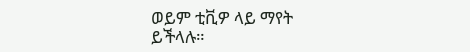ወይም ቲቪዎ ላይ ማየት ይችላሉ።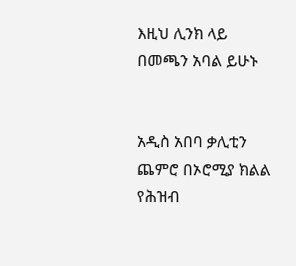እዚህ ሊንክ ላይ በመጫን አባል ይሁኑ


አዲስ አበባ ቃሊቲን ጨምሮ በኦሮሚያ ክልል የሕዝብ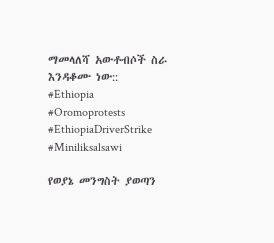ማመላለሻ አውቶብሶች ስራ እንዳቆሙ ነው::
#Ethiopia #Oromoprotests #EthiopiaDriverStrike #Miniliksalsawi

የወያኔ መንግስት ያወጣን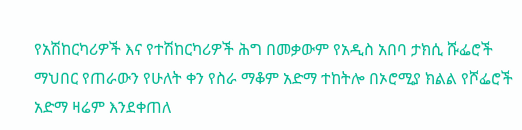የአሽከርካሪዎች እና የተሽከርካሪዎች ሕግ በመቃውም የአዲስ አበባ ታክሲ ሹፌሮች ማህበር የጠራውን የሁለት ቀን የስራ ማቆም አድማ ተከትሎ በኦሮሚያ ክልል የሾፌሮች አድማ ዛሬም እንደቀጠለ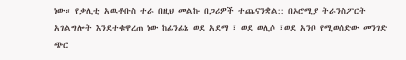ነው። የቃሊቲ አዉቶቡስ ተራ በዚህ መልኩ በጋሪዎች ተጨናንቋል:: በኦሮሚያ ትራንስፖርት አገልግሎት እንደተቁዋረጠ ነው ከፊንፊኔ ወደ አደማ ፣ ወደ ወሊሶ ፣ወደ አንቦ የሚወሰድው መንገድ ጭር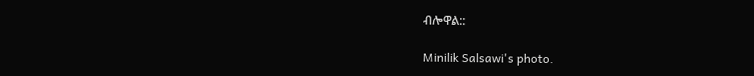ብሎዋል::

Minilik Salsawi's photo.